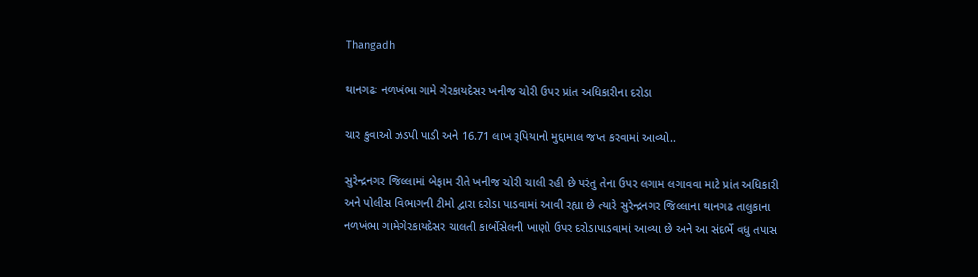Thangadh

થાનગઢઃ નળખંભા ગામે ગેરકાયદેસર ખનીજ ચોરી ઉપર પ્રાંત અધિકારીના દરોડા

ચાર કુવાઓ ઝડપી પાડી અને 16.71 લાખ રૂપિયાનો મુદ્દામાલ જપ્ત કરવામાં આવ્યો..

સુરેન્દ્રનગર જિલ્લામાં બેફામ રીતે ખનીજ ચોરી ચાલી રહી છે પરંતુ તેના ઉપર લગામ લગાવવા માટે પ્રાંત અધિકારી અને પોલીસ વિભાગની ટીમો દ્વારા દરોડા પાડવામાં આવી રહ્યા છે ત્યારે સુરેન્દ્રનગર જિલ્લાના થાનગઢ તાલુકાના નળખંભા ગામેગેરકાયદેસર ચાલતી કાર્બોસેલની ખાણો ઉપર દરોડાપાડવામાં આવ્યા છે અને આ સંદર્ભે વધુ તપાસ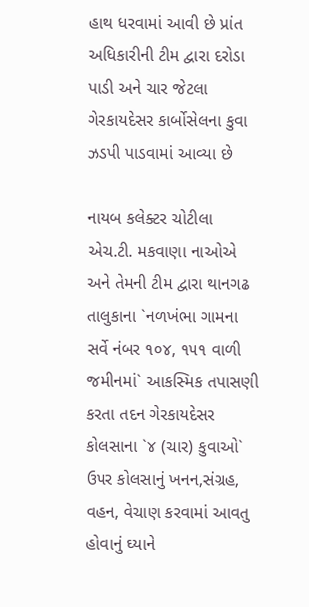હાથ ધરવામાં આવી છે પ્રાંત અધિકારીની ટીમ દ્વારા દરોડા પાડી અને ચાર જેટલા ગેરકાયદેસર કાર્બોસેલના કુવા ઝડપી પાડવામાં આવ્યા છે

નાયબ કલેક્ટર ચોટીલા એચ.ટી. મકવાણા નાઓએ અને તેમની ટીમ દ્વારા થાનગઢ તાલુકાના `નળખંભા ગામના સર્વે નંબર ૧૦૪, ૧૫૧ વાળી જમીનમાં` આકસ્મિક તપાસણી કરતા તદન ગેરકાયદેસર કોલસાના `૪ (ચાર) કુવાઓ` ઉ૫ર કોલસાનું ખનન,સંગ્રહ, વહન, વેચાણ કરવામાં આવતુ હોવાનું ઘ્યાને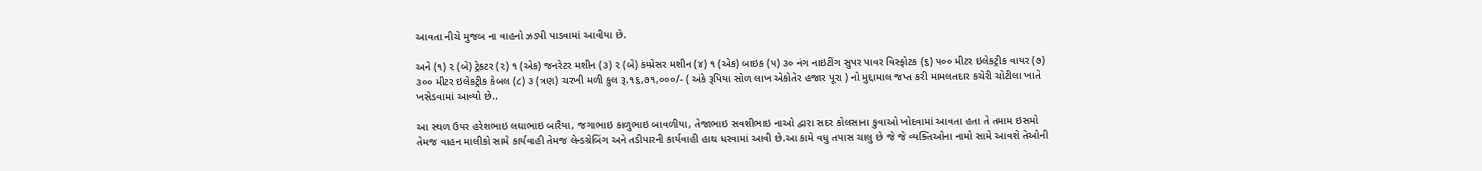આવતા નીચે મુજબ ના વાહનો ઝડપી પાડવામાં આવીયા છે.

અને (૧) ૨ (બે) ટ્રેકટર (૨) ૧ (એક) જનરેટર મશીન (૩) ૨ (બે) કંમ્પ્રેસર મશીન (૪) ૧ (એક) બાઇક (૫) ૩૦ નંગ નાઇટીંગ સુપર પાવર વિસ્ફોટક (૬) ૫૦૦ મીટર ઇલેકટ્રીક વાયર (૭) ૩૦૦ મીટર ઇલેકટ્રીક કેબલ (૮) ૩ (ત્રણ) ચરખી મળી કુલ રૂ.૧૬,૭૧,૦૦૦/- ( અંકે રૂપિયા સોળ લાખ એકોતેર હજાર પૂરા ) નો મુદ્દામાલ જપ્ત કરી મામલતદાર કચેરી ચોટીલા ખાતે ખસેડવામાં આવ્યો છે..

આ સ્થળ ઉ૫ર હરેશભાઇ લઘાભાઇ બારૈયા, જગાભાઇ કાળુભાઇ બાવળીયા, તેજાભાઇ સવશીભાઇ નાઓ દ્વારા સદર કોલસાના કુવાઓ ખોદવામાં આવતા હતા તે તમામ ઇસમો તેમજ વાહન માલીકો સામે કાર્યવાહી તેમજ લેન્ડગ્રેબિંગ અને તડીપારની કાર્યવાહી હાથ ધરવામાં આવી છે.આ કામે વધુ તપાસ ચાલુ છે જે જે વ્યક્તિઓના નામો સામે આવશે તેઓની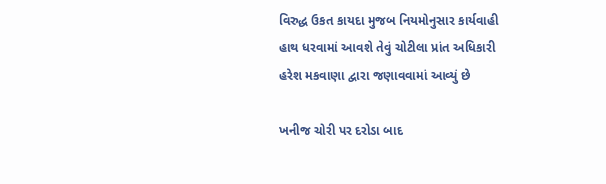વિરુદ્ધ ઉકત કાયદા મુજબ નિયમોનુસાર કાર્યવાહી હાથ ધરવામાં આવશે તેવું ચોટીલા પ્રાંત અધિકારી હરેશ મકવાણા દ્વારા જણાવવામાં આવ્યું છે

ખનીજ ચોરી પર દરોડા બાદ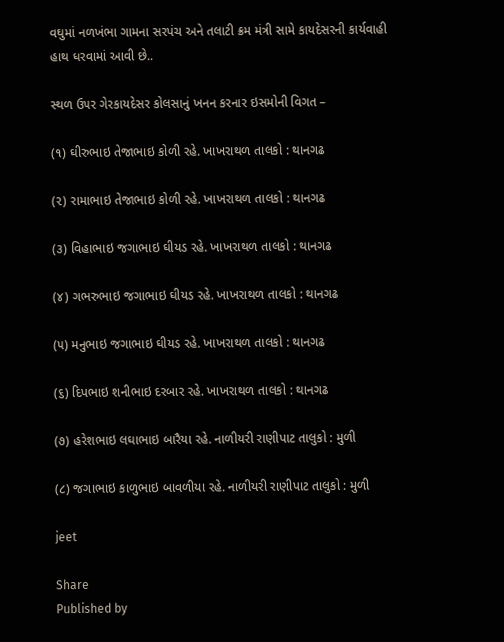વઘુમાં નળખંભા ગામના સરપંચ અને તલાટી ક્રમ મંત્રી સામે કાયદેસરની કાર્યવાહી હાથ ધરવામાં આવી છે..

સ્થળ ઉ૫ર ગેરકાયદેસર કોલસાનું ખનન કરનાર ઇસમોની વિગત –

(૧) ઘીરુભાઇ તેજાભાઇ કોળી રહે. ખાખરાથળ તાલકો : થાનગઢ

(૨) રામાભાઇ તેજાભાઇ કોળી રહે. ખાખરાથળ તાલકો : થાનગઢ

(૩) વિહાભાઇ જગાભાઇ ઘીયડ રહે. ખાખરાથળ તાલકો : થાનગઢ

(૪) ગભરુભાઇ જગાભાઇ ઘીયડ રહે. ખાખરાથળ તાલકો : થાનગઢ

(૫) મનુભાઇ જગાભાઇ ઘીયડ રહે. ખાખરાથળ તાલકો : થાનગઢ

(૬) દિપભાઇ શનીભાઇ દરબાર રહે. ખાખરાથળ તાલકો : થાનગઢ

(૭) હરેશભાઇ લઘાભાઇ બારૈયા રહે. નાળીયરી રાણીપાટ તાલુકો : મુળી

(૮) જગાભાઇ કાળુભાઇ બાવળીયા રહે. નાળીયરી રાણીપાટ તાલુકો : મુળી

jeet

Share
Published by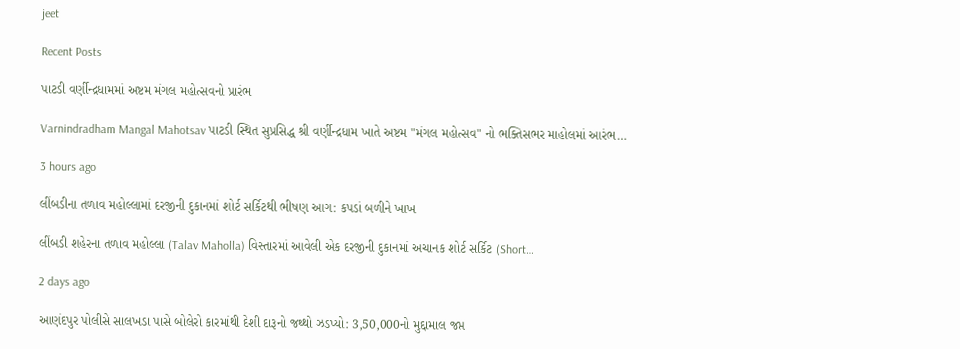jeet

Recent Posts

પાટડી વર્ણીન્દ્રધામમાં અષ્ટમ મંગલ મહોત્સવનો પ્રારંભ

Varnindradham Mangal Mahotsav પાટડી સ્થિત સુપ્રસિદ્ધ શ્રી વર્ણીન્દ્રધામ ખાતે અષ્ટમ "મંગલ મહોત્સવ" નો ભક્તિસભર માહોલમાં આરંભ…

3 hours ago

લીંબડીના તળાવ મહોલ્લામાં દરજીની દુકાનમાં શોર્ટ સર્કિટથી ભીષણ આગ: કપડાં બળીને ખાખ

લીંબડી શહેરના તળાવ મહોલ્લા (Talav Maholla) વિસ્તારમાં આવેલી એક દરજીની દુકાનમાં અચાનક શોર્ટ સર્કિટ (Short…

2 days ago

આણંદપુર પોલીસે સાલખડા પાસે બોલેરો કારમાંથી દેશી દારૂનો જથ્થો ઝડપ્યો: 3,50,000નો મુદ્દામાલ જપ્ત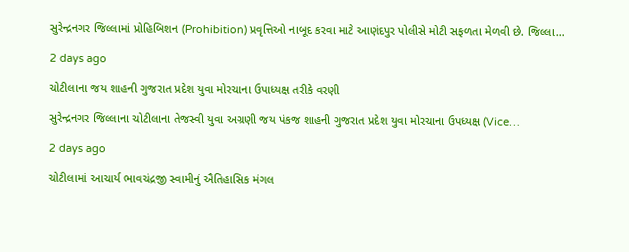સુરેન્દ્રનગર જિલ્લામાં પ્રોહિબિશન (Prohibition) પ્રવૃત્તિઓ નાબૂદ કરવા માટે આણંદપુર પોલીસે મોટી સફળતા મેળવી છે. જિલ્લા…

2 days ago

ચોટીલાના જય શાહની ગુજરાત પ્રદેશ યુવા મોરચાના ઉપાધ્યક્ષ તરીકે વરણી

સુરેન્દ્રનગર જિલ્લાના ચોટીલાના તેજસ્વી યુવા અગ્રણી જય પંકજ શાહની ગુજરાત પ્રદેશ યુવા મોરચાના ઉપધ્યક્ષ (Vice…

2 days ago

ચોટીલામાં આચાર્ય ભાવચંદ્રજી સ્વામીનું ઐતિહાસિક મંગલ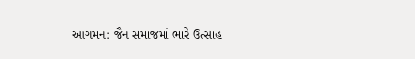આગમન: જૈન સમાજમાં ભારે ઉત્સાહ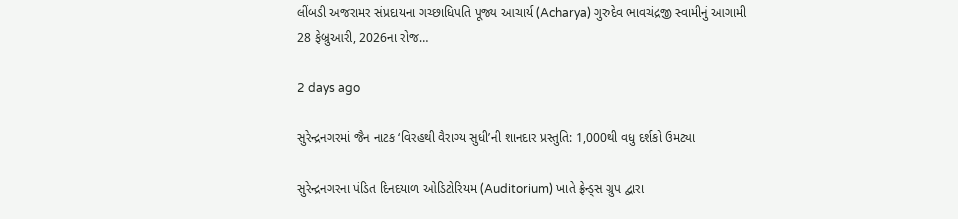લીંબડી અજરામર સંપ્રદાયના ગચ્છાધિપતિ પૂજ્ય આચાર્ય (Acharya) ગુરુદેવ ભાવચંદ્રજી સ્વામીનું આગામી 28 ફેબ્રુઆરી, 2026ના રોજ…

2 days ago

સુરેન્દ્રનગરમાં જૈન નાટક ‘વિરહથી વૈરાગ્ય સુધી’ની શાનદાર પ્રસ્તુતિ: 1,000થી વધુ દર્શકો ઉમટ્યા

સુરેન્દ્રનગરના પંડિત દિનદયાળ ઓડિટોરિયમ (Auditorium) ખાતે ફ્રેન્ડ્સ ગ્રુપ દ્વારા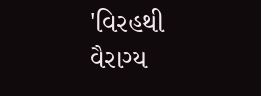'વિરહથી વૈરાગ્ય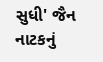સુધી' જૈન નાટકનું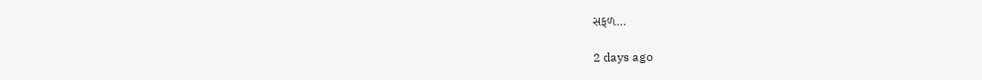સફળ…

2 days ago